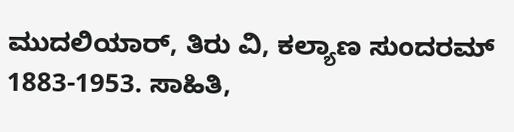ಮುದಲಿಯಾರ್, ತಿರು ವಿ, ಕಲ್ಯಾಣ ಸುಂದರಮ್
1883-1953. ಸಾಹಿತಿ,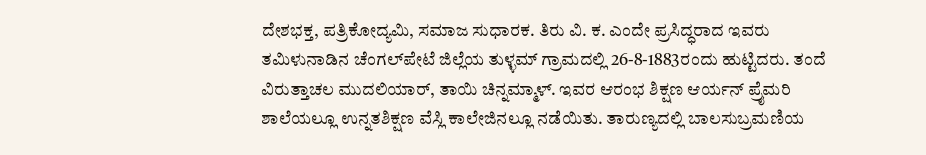ದೇಶಭಕ್ತ, ಪತ್ರಿಕೋದ್ಯಮಿ, ಸಮಾಜ ಸುಧಾರಕ. ತಿರು ವಿ. ಕ. ಎಂದೇ ಪ್ರಸಿದ್ಧರಾದ ಇವರು ತಮಿಳುನಾಡಿನ ಚೆಂಗಲ್‍ಪೇಟೆ ಜಿಲ್ಲೆಯ ತುಳ್ಳಮ್ ಗ್ರಾಮದಲ್ಲಿ 26-8-1883ರಂದು ಹುಟ್ಟಿದರು. ತಂದೆ ವಿರುತ್ತಾಚಲ ಮುದಲಿಯಾರ್, ತಾಯಿ ಚಿನ್ನಮ್ಮಾಳ್. ಇವರ ಆರಂಭ ಶಿಕ್ಷಣ ಆರ್ಯನ್ ಪ್ರೈಮರಿ ಶಾಲೆಯಲ್ಲೂ ಉನ್ನತಶಿಕ್ಷಣ ವೆಸ್ಲಿ ಕಾಲೇಜಿನಲ್ಲೂ ನಡೆಯಿತು. ತಾರುಣ್ಯದಲ್ಲಿ ಬಾಲಸುಬ್ರಮಣಿಯ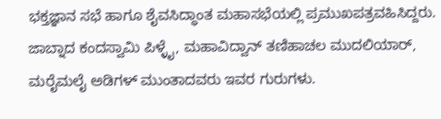ಭಕ್ತಜ್ಞಾನ ಸಭೆ ಹಾಗೂ ಶೈವಸಿದ್ಧಾಂತ ಮಹಾಸಭೆಯಲ್ಲಿ ಪ್ರಮುಖಪತ್ರವಹಿಸಿದ್ದರು. ಜಾಬ್ನಾದ ಕಂದಸ್ವಾಮಿ ಪಿಳ್ಳೈ, ಮಹಾವಿದ್ವಾನ್ ತಣಿಹಾಚಲ ಮುದಲಿಯಾರ್, ಮರೈಮಲೈ ಅಡಿಗಳ್ ಮುಂತಾದವರು ಇವರ ಗುರುಗಳು.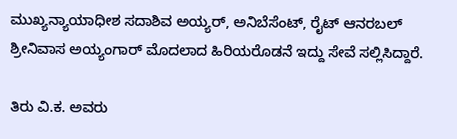ಮುಖ್ಯನ್ಯಾಯಾಧೀಶ ಸದಾಶಿವ ಅಯ್ಯರ್, ಅನಿಬೆಸೆಂಟ್, ರೈಟ್ ಆನರಬಲ್ ಶ್ರೀನಿವಾಸ ಅಯ್ಯಂಗಾರ್ ಮೊದಲಾದ ಹಿರಿಯರೊಡನೆ ಇದ್ದು ಸೇವೆ ಸಲ್ಲಿಸಿದ್ದಾರೆ.

ತಿರು ವಿ.ಕ. ಅವರು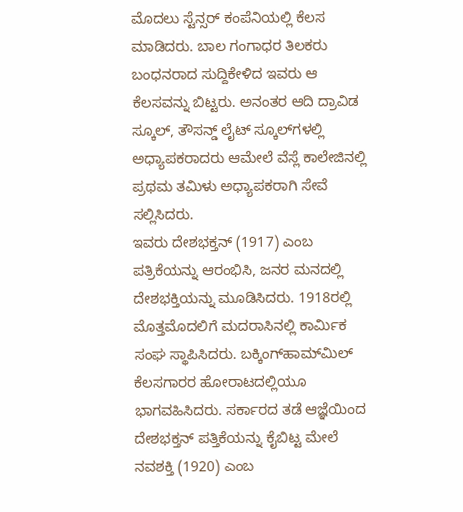ಮೊದಲು ಸ್ಟೆನ್ಸರ್ ಕಂಪೆನಿಯಲ್ಲಿ ಕೆಲಸ ಮಾಡಿದರು. ಬಾಲ ಗಂಗಾಧರ ತಿಲಕರು ಬಂಧನರಾದ ಸುದ್ದಿಕೇಳಿದ ಇವರು ಆ ಕೆಲಸವನ್ನು ಬಿಟ್ಟರು. ಅನಂತರ ಆದಿ ದ್ರಾವಿಡ ಸ್ಕೂಲ್, ತೌಸನ್ಡ್ ಲೈಟ್ ಸ್ಕೂಲ್‍ಗಳಲ್ಲಿ ಅಧ್ಯಾಪಕರಾದರು ಆಮೇಲೆ ವೆಸ್ಲೆ ಕಾಲೇಜಿನಲ್ಲಿ ಪ್ರಥಮ ತಮಿಳು ಅಧ್ಯಾಪಕರಾಗಿ ಸೇವೆ ಸಲ್ಲಿಸಿದರು.
ಇವರು ದೇಶಭಕ್ತನ್ (1917) ಎಂಬ ಪತ್ರಿಕೆಯನ್ನು ಆರಂಭಿಸಿ, ಜನರ ಮನದಲ್ಲಿ ದೇಶಭಕ್ತಿಯನ್ನು ಮೂಡಿಸಿದರು. 1918ರಲ್ಲಿ ಮೊತ್ತಮೊದಲಿಗೆ ಮದರಾಸಿನಲ್ಲಿ ಕಾರ್ಮಿಕ ಸಂಘ ಸ್ಥಾಪಿಸಿದರು. ಬಕ್ಕಿಂಗ್‍ಹಾಮ್‍ಮಿಲ್ ಕೆಲಸಗಾರರ ಹೋರಾಟದಲ್ಲಿಯೂ ಭಾಗವಹಿಸಿದರು. ಸರ್ಕಾರದ ತಡೆ ಆಜ್ಞೆಯಿಂದ ದೇಶಭಕ್ತನ್ ಪತ್ತಿಕೆಯನ್ನು ಕೈಬಿಟ್ಟ ಮೇಲೆ ನವಶಕ್ತಿ (1920) ಎಂಬ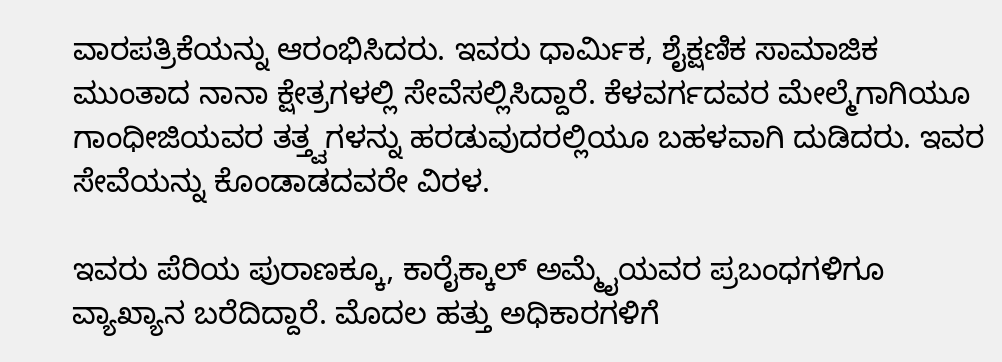ವಾರಪತ್ರಿಕೆಯನ್ನು ಆರಂಭಿಸಿದರು. ಇವರು ಧಾರ್ಮಿಕ, ಶೈಕ್ಷಣಿಕ ಸಾಮಾಜಿಕ ಮುಂತಾದ ನಾನಾ ಕ್ಷೇತ್ರಗಳಲ್ಲಿ ಸೇವೆಸಲ್ಲಿಸಿದ್ದಾರೆ. ಕೆಳವರ್ಗದವರ ಮೇಲ್ಮೆಗಾಗಿಯೂ ಗಾಂಧೀಜಿಯವರ ತತ್ತ್ವಗಳನ್ನು ಹರಡುವುದರಲ್ಲಿಯೂ ಬಹಳವಾಗಿ ದುಡಿದರು. ಇವರ ಸೇವೆಯನ್ನು ಕೊಂಡಾಡದವರೇ ವಿರಳ.

ಇವರು ಪೆರಿಯ ಪುರಾಣಕ್ಕೂ, ಕಾರೈಕ್ಕಾಲ್ ಅಮ್ಮೈಯವರ ಪ್ರಬಂಧಗಳಿಗೂ ವ್ಯಾಖ್ಯಾನ ಬರೆದಿದ್ದಾರೆ. ಮೊದಲ ಹತ್ತು ಅಧಿಕಾರಗಳಿಗೆ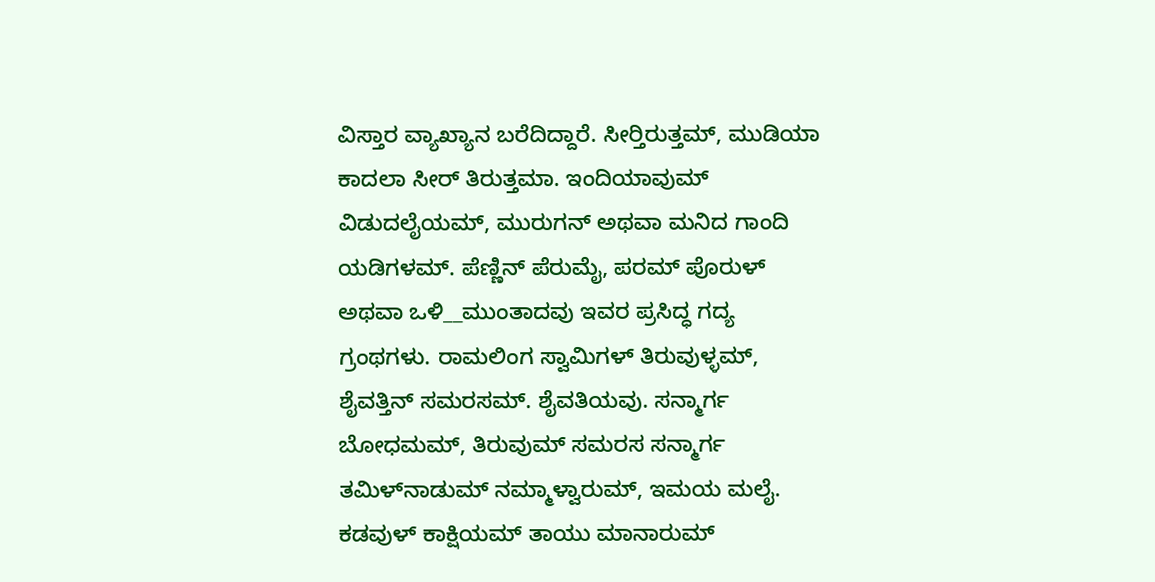ವಿಸ್ತಾರ ವ್ಯಾಖ್ಯಾನ ಬರೆದಿದ್ದಾರೆ. ಸೀರ್‍ತಿರುತ್ತಮ್, ಮುಡಿಯಾ ಕಾದಲಾ ಸೀರ್ ತಿರುತ್ತಮಾ. ಇಂದಿಯಾವುಮ್ ವಿಡುದಲೈಯಮ್, ಮುರುಗನ್ ಅಥವಾ ಮನಿದ ಗಾಂದಿ ಯಡಿಗಳಮ್. ಪೆಣ್ಣಿನ್ ಪೆರುಮೈ, ಪರಮ್ ಪೊರುಳ್ ಅಥವಾ ಒಳಿ__ಮುಂತಾದವು ಇವರ ಪ್ರಸಿದ್ಧ ಗದ್ಯ ಗ್ರಂಥಗಳು. ರಾಮಲಿಂಗ ಸ್ವಾಮಿಗಳ್ ತಿರುವುಳ್ಳಮ್, ಶೈವತ್ತಿನ್ ಸಮರಸಮ್. ಶೈವತಿಯವು. ಸನ್ಮಾರ್ಗ ಬೋಧಮಮ್, ತಿರುವುಮ್ ಸಮರಸ ಸನ್ಮಾರ್ಗ ತಮಿಳ್‍ನಾಡುಮ್ ನಮ್ಮಾಳ್ವಾರುಮ್, ಇಮಯ ಮಲೈ. ಕಡವುಳ್ ಕಾಕ್ಷಿಯಮ್ ತಾಯು ಮಾನಾರುಮ್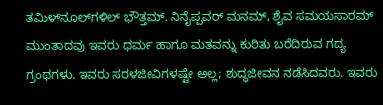ತಮಿಳ್‍ನೂಲ್‍ಗಳಿಲ್ ಭೌತ್ತಮ್. ನಿನೈಪ್ಪವರ್ ಮನಮ್, ಶೈವ ಸಮಯಸಾರಮ್ ಮುಂತಾದವು ಇವರು ಧರ್ಮ ಹಾಗೂ ಮತವನ್ನು ಕುರಿತು ಬರೆದಿರುವ ಗದ್ಯ ಗ್ರಂಥಗಳು. ಇವರು ಸರಳಜೀವಿಗಳಷ್ಟೇ ಅಲ್ಲ; ಶುದ್ಧಜೀವನ ನಡೆಸಿದವರು. ಇವರು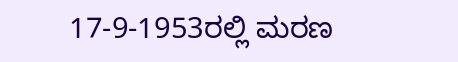17-9-1953ರಲ್ಲಿ ಮರಣ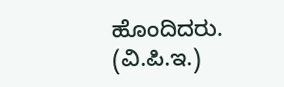ಹೊಂದಿದರು.
(ವಿ.ಪಿ.ಇ.)